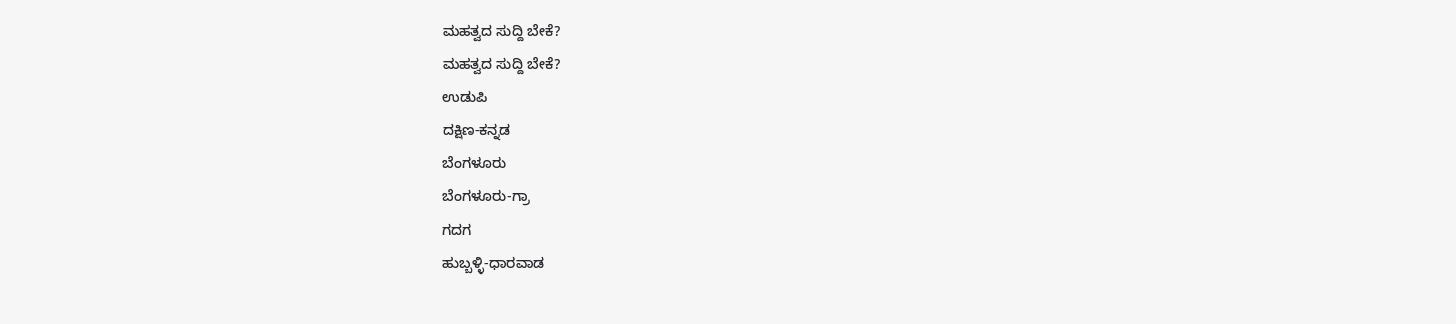ಮಹತ್ವದ ಸುದ್ದಿ ಬೇಕೆ?
ಮಹತ್ವದ ಸುದ್ದಿ ಬೇಕೆ?
ಉಡುಪಿ
ದಕ್ಷಿಣ-ಕನ್ನಡ
ಬೆಂಗಳೂರು
ಬೆಂಗಳೂರು-ಗ್ರಾ
ಗದಗ
ಹುಬ್ಬಳ್ಳಿ-ಧಾರವಾಡ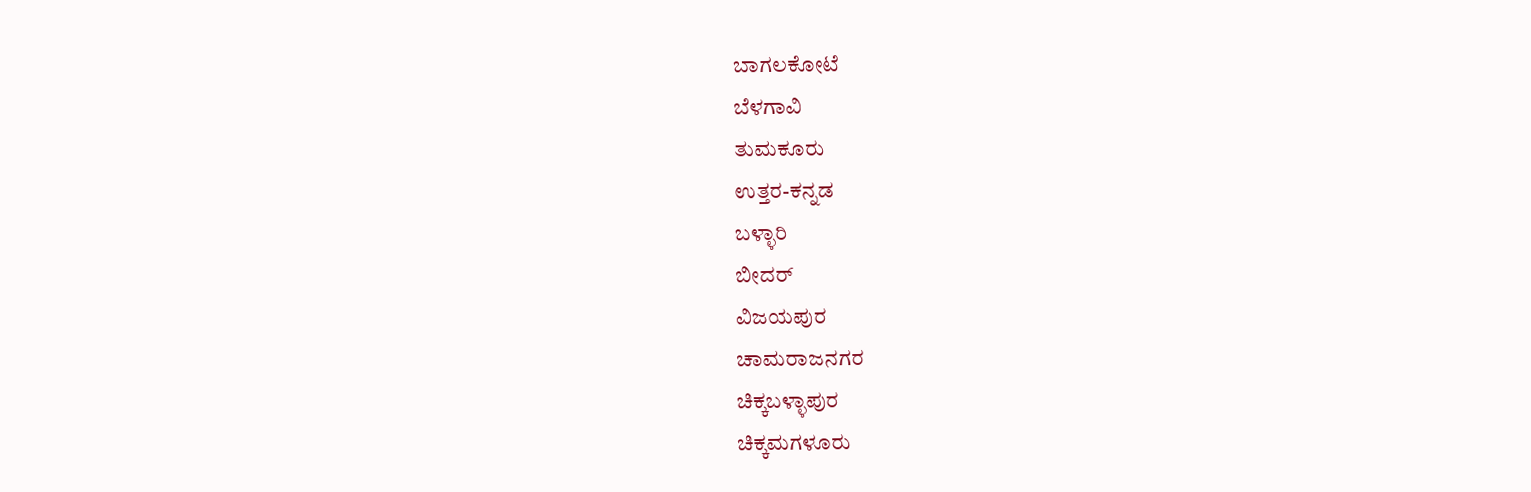ಬಾಗಲಕೋಟೆ
ಬೆಳಗಾವಿ
ತುಮಕೂರು
ಉತ್ತರ-ಕನ್ನಡ
ಬಳ್ಳಾರಿ
ಬೀದರ್
ವಿಜಯಪುರ
ಚಾಮರಾಜನಗರ
ಚಿಕ್ಕಬಳ್ಳಾಪುರ
ಚಿಕ್ಕಮಗಳೂರು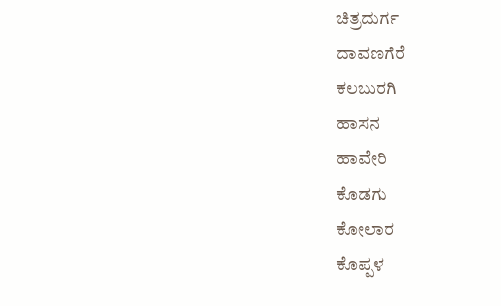ಚಿತ್ರದುರ್ಗ
ದಾವಣಗೆರೆ
ಕಲಬುರಗಿ
ಹಾಸನ
ಹಾವೇರಿ
ಕೊಡಗು
ಕೋಲಾರ
ಕೊಪ್ಪಳ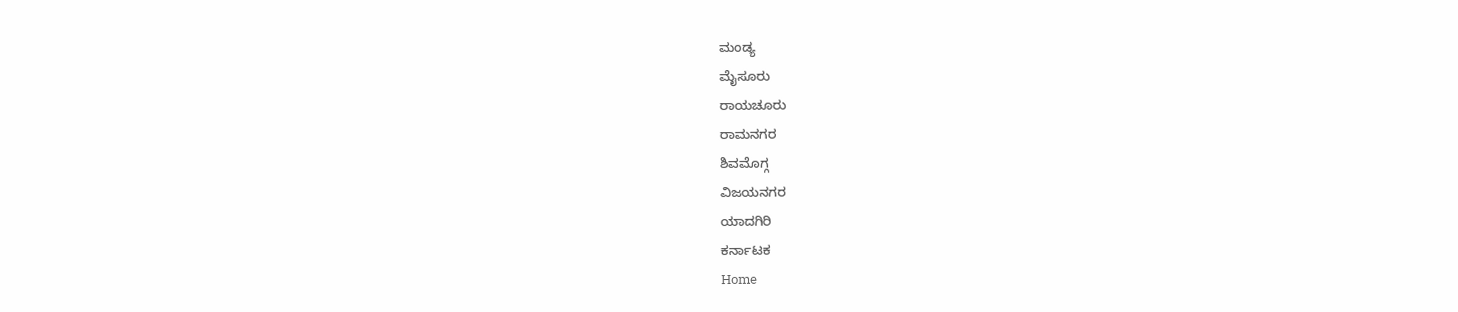ಮಂಡ್ಯ
ಮೈಸೂರು
ರಾಯಚೂರು
ರಾಮನಗರ
ಶಿವಮೊಗ್ಗ
ವಿಜಯನಗರ
ಯಾದಗಿರಿ
ಕರ್ನಾಟಕ
Home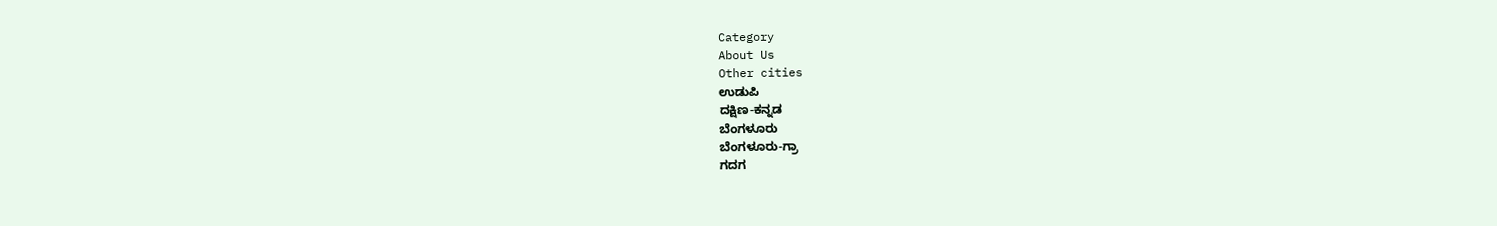Category
About Us
Other cities
ಉಡುಪಿ
ದಕ್ಷಿಣ-ಕನ್ನಡ
ಬೆಂಗಳೂರು
ಬೆಂಗಳೂರು-ಗ್ರಾ
ಗದಗ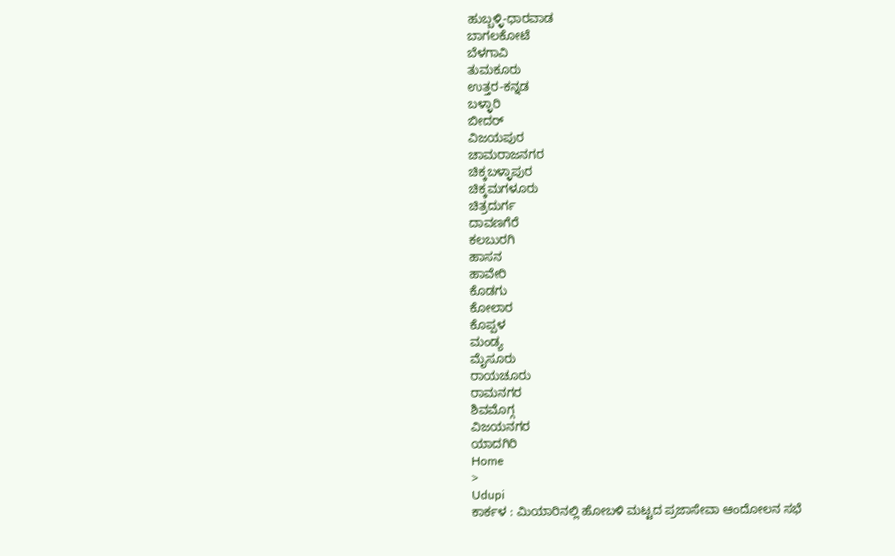ಹುಬ್ಬಳ್ಳಿ-ಧಾರವಾಡ
ಬಾಗಲಕೋಟೆ
ಬೆಳಗಾವಿ
ತುಮಕೂರು
ಉತ್ತರ-ಕನ್ನಡ
ಬಳ್ಳಾರಿ
ಬೀದರ್
ವಿಜಯಪುರ
ಚಾಮರಾಜನಗರ
ಚಿಕ್ಕಬಳ್ಳಾಪುರ
ಚಿಕ್ಕಮಗಳೂರು
ಚಿತ್ರದುರ್ಗ
ದಾವಣಗೆರೆ
ಕಲಬುರಗಿ
ಹಾಸನ
ಹಾವೇರಿ
ಕೊಡಗು
ಕೋಲಾರ
ಕೊಪ್ಪಳ
ಮಂಡ್ಯ
ಮೈಸೂರು
ರಾಯಚೂರು
ರಾಮನಗರ
ಶಿವಮೊಗ್ಗ
ವಿಜಯನಗರ
ಯಾದಗಿರಿ
Home
>
Udupi
ಕಾರ್ಕಳ : ಮಿಯಾರಿನಲ್ಲಿ ಹೋಬಳಿ ಮಟ್ಟದ ಪ್ರಜಾಸೇವಾ ಆಂದೋಲನ ಸಭೆ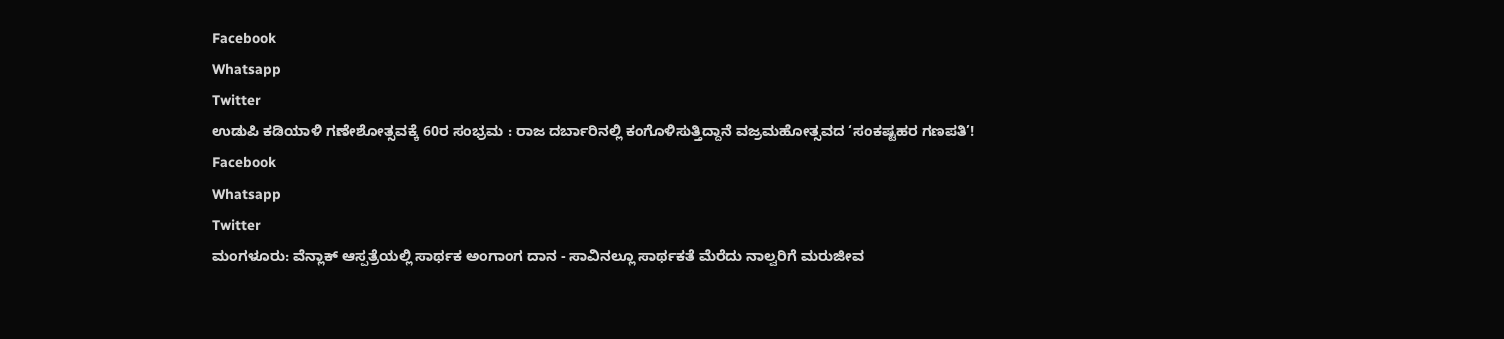Facebook
Whatsapp
Twitter
ಉಡುಪಿ ಕಡಿಯಾಳಿ ಗಣೇಶೋತ್ಸವಕ್ಕೆ 60ರ ಸಂಭ್ರಮ : ರಾಜ ದರ್ಬಾರಿನಲ್ಲಿ ಕಂಗೊಳಿಸುತ್ತಿದ್ದಾನೆ ವಜ್ರಮಹೋತ್ಸವದ ‘ಸಂಕಷ್ಟಹರ ಗಣಪತಿ’!
Facebook
Whatsapp
Twitter
ಮಂಗಳೂರು: ವೆನ್ಲಾಕ್ ಆಸ್ಪತ್ರೆಯಲ್ಲಿ ಸಾರ್ಥಕ ಅಂಗಾಂಗ ದಾನ - ಸಾವಿನಲ್ಲೂ ಸಾರ್ಥಕತೆ ಮೆರೆದು ನಾಲ್ವರಿಗೆ ಮರುಜೀವ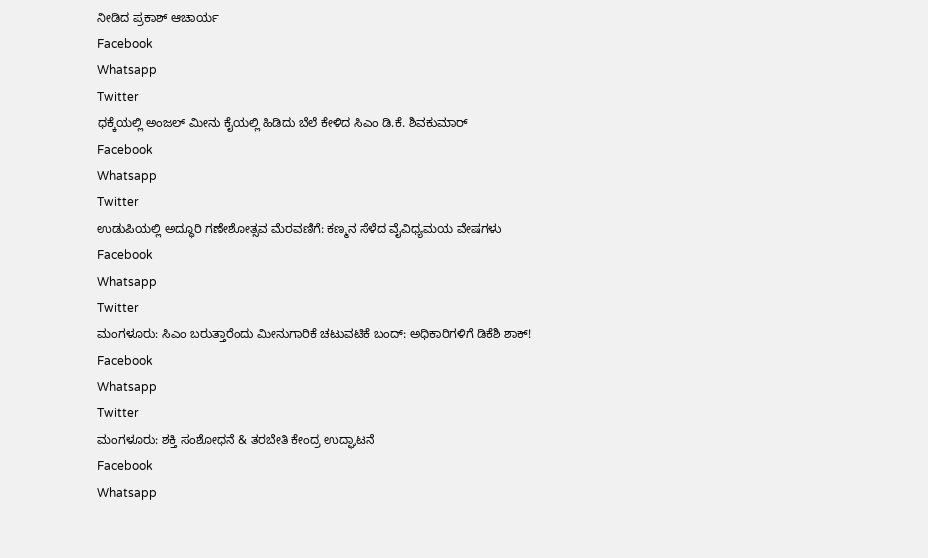ನೀಡಿದ ಪ್ರಕಾಶ್ ಆಚಾರ್ಯ
Facebook
Whatsapp
Twitter
ಧಕ್ಕೆಯಲ್ಲಿ ಅಂಜಲ್ ಮೀನು ಕೈಯಲ್ಲಿ ಹಿಡಿದು ಬೆಲೆ ಕೇಳಿದ ಸಿಎಂ ಡಿ.ಕೆ. ಶಿವಕುಮಾರ್
Facebook
Whatsapp
Twitter
ಉಡುಪಿಯಲ್ಲಿ ಅದ್ಧೂರಿ ಗಣೇಶೋತ್ಸವ ಮೆರವಣಿಗೆ: ಕಣ್ಮನ ಸೆಳೆದ ವೈವಿಧ್ಯಮಯ ವೇಷಗಳು
Facebook
Whatsapp
Twitter
ಮಂಗಳೂರು: ಸಿಎಂ ಬರುತ್ತಾರೆಂದು ಮೀನುಗಾರಿಕೆ ಚಟುವಟಿಕೆ ಬಂದ್: ಅಧಿಕಾರಿಗಳಿಗೆ ಡಿಕೆಶಿ ಶಾಕ್!
Facebook
Whatsapp
Twitter
ಮಂಗಳೂರು: ಶಕ್ತಿ ಸಂಶೋಧನೆ & ತರಬೇತಿ ಕೇಂದ್ರ ಉದ್ಘಾಟನೆ
Facebook
Whatsapp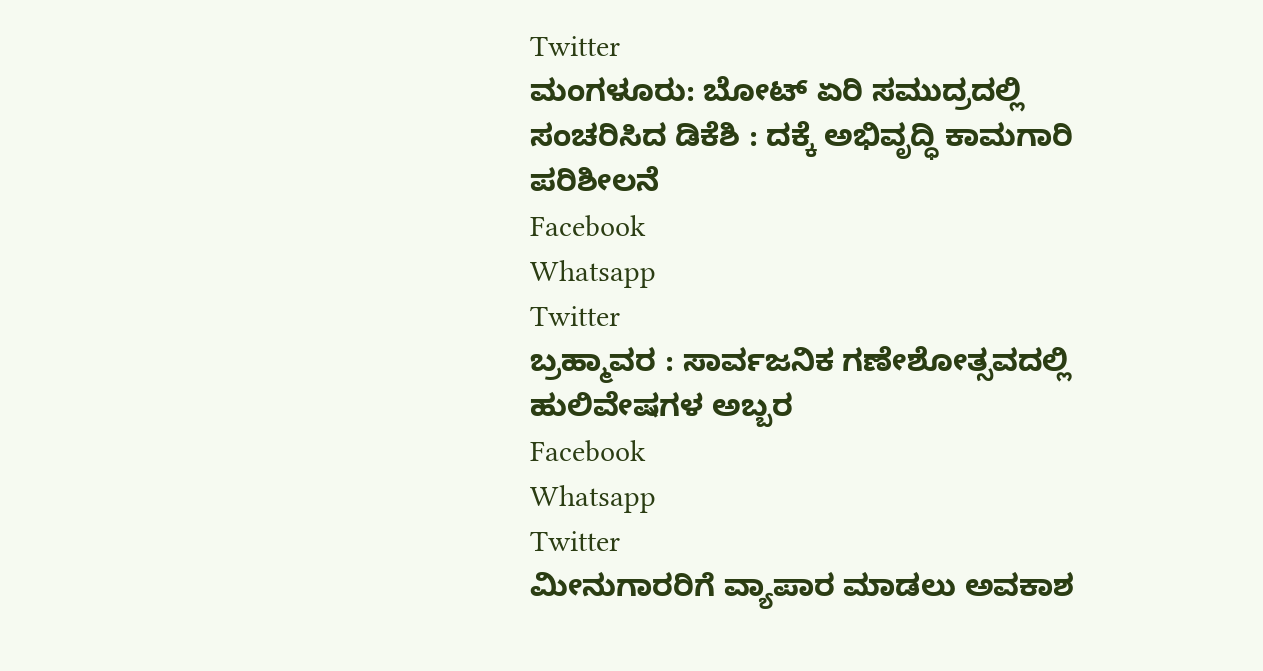Twitter
ಮಂಗಳೂರು: ಬೋಟ್ ಏರಿ ಸಮುದ್ರದಲ್ಲಿ ಸಂಚರಿಸಿದ ಡಿಕೆಶಿ : ದಕ್ಕೆ ಅಭಿವೃದ್ಧಿ ಕಾಮಗಾರಿ ಪರಿಶೀಲನೆ
Facebook
Whatsapp
Twitter
ಬ್ರಹ್ಮಾವರ : ಸಾರ್ವಜನಿಕ ಗಣೇಶೋತ್ಸವದಲ್ಲಿ ಹುಲಿವೇಷಗಳ ಅಬ್ಬರ
Facebook
Whatsapp
Twitter
ಮೀನುಗಾರರಿಗೆ ವ್ಯಾಪಾರ ಮಾಡಲು ಅವಕಾಶ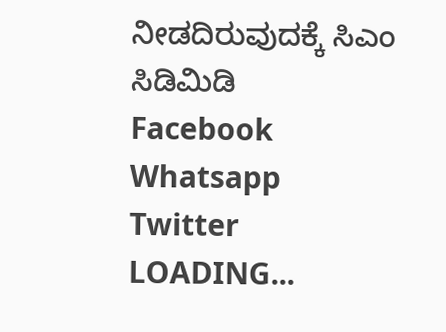ನೀಡದಿರುವುದಕ್ಕೆ ಸಿಎಂ ಸಿಡಿಮಿಡಿ
Facebook
Whatsapp
Twitter
LOADING...